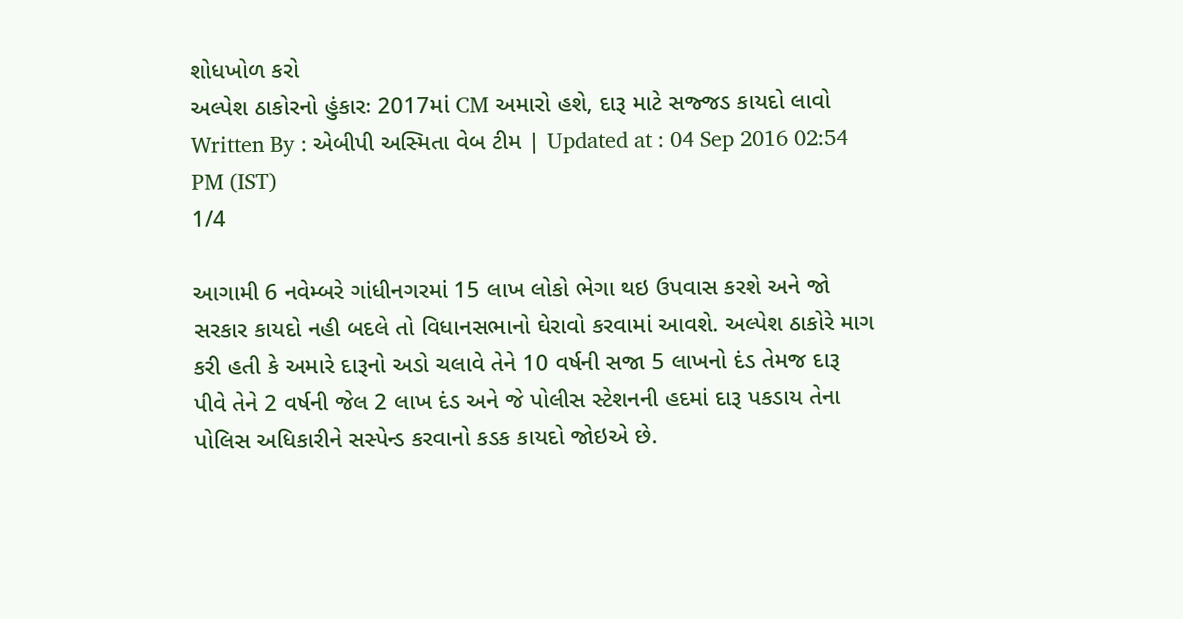શોધખોળ કરો
અલ્પેશ ઠાકોરનો હુંકારઃ 2017માં CM અમારો હશે, દારૂ માટે સજ્જડ કાયદો લાવો
Written By : એબીપી અસ્મિતા વેબ ટીમ | Updated at : 04 Sep 2016 02:54 PM (IST)
1/4

આગામી 6 નવેમ્બરે ગાંધીનગરમાં 15 લાખ લોકો ભેગા થઇ ઉપવાસ કરશે અને જો સરકાર કાયદો નહી બદલે તો વિધાનસભાનો ઘેરાવો કરવામાં આવશે. અલ્પેશ ઠાકોરે માગ કરી હતી કે અમારે દારૂનો અડો ચલાવે તેને 10 વર્ષની સજા 5 લાખનો દંડ તેમજ દારૂ પીવે તેને 2 વર્ષની જેલ 2 લાખ દંડ અને જે પોલીસ સ્ટેશનની હદમાં દારૂ પકડાય તેના પોલિસ અધિકારીને સસ્પેન્ડ કરવાનો કડક કાયદો જોઇએ છે.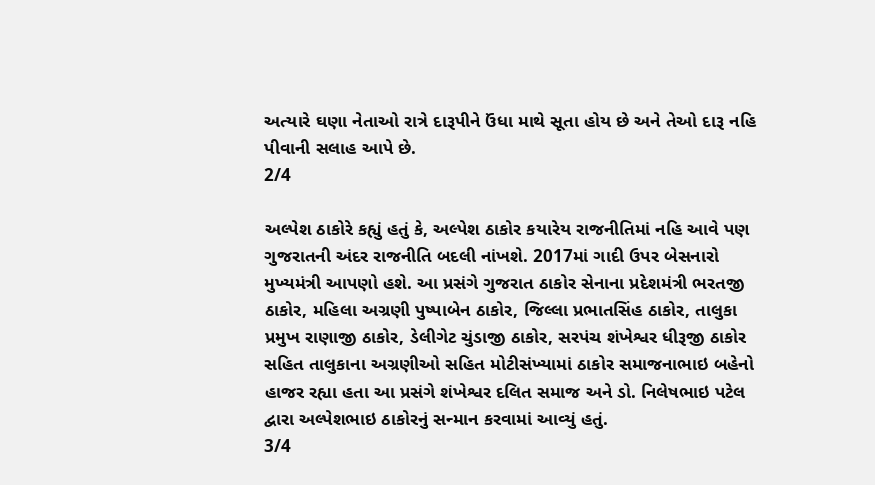અત્યારે ઘણા નેતાઓ રાત્રે દારૂપીને ઉંધા માથે સૂતા હોય છે અને તેઓ દારૂ નહિ પીવાની સલાહ આપે છે.
2/4

અલ્પેશ ઠાકોરે કહ્યું હતું કે, અલ્પેશ ઠાકોર કયારેય રાજનીતિમાં નહિ આવે પણ ગુજરાતની અંદર રાજનીતિ બદલી નાંખશે. 2017માં ગાદી ઉપર બેસનારો મુખ્યમંત્રી આપણો હશે. આ પ્રસંગે ગુજરાત ઠાકોર સેનાના પ્રદેશમંત્રી ભરતજી ઠાકોર, મહિલા અગ્રણી પુષ્પાબેન ઠાકોર, જિલ્લા પ્રભાતસિંહ ઠાકોર, તાલુકા પ્રમુખ રાણાજી ઠાકોર, ડેલીગેટ ચુંડાજી ઠાકોર, સરપંચ શંખેશ્વર ધીરૂજી ઠાકોર સહિત તાલુકાના અગ્રણીઓ સહિત મોટીસંખ્યામાં ઠાકોર સમાજનાભાઇ બહેનો હાજર રહ્યા હતા આ પ્રસંગે શંખેશ્વર દલિત સમાજ અને ડો. નિલેષભાઇ પટેલ દ્વારા અલ્પેશભાઇ ઠાકોરનું સન્માન કરવામાં આવ્યું હતું.
3/4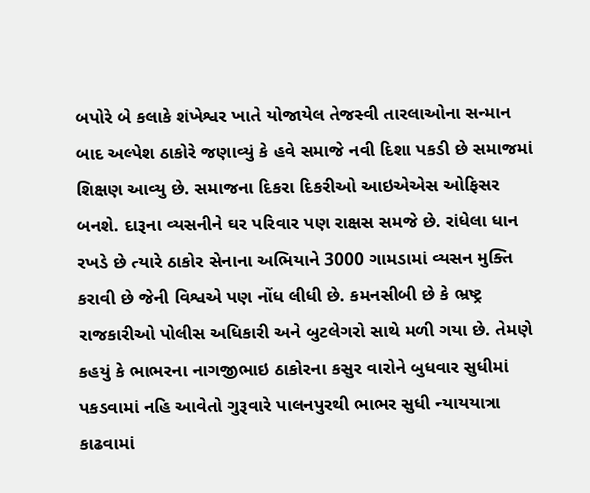બપોરે બે કલાકે શંખેશ્વર ખાતે યોજાયેલ તેજસ્વી તારલાઓના સન્માન બાદ અલ્પેશ ઠાકોરે જણાવ્યું કે હવે સમાજે નવી દિશા પકડી છે સમાજમાં શિક્ષણ આવ્યુ છે. સમાજના દિકરા દિકરીઓ આઇએએસ ઓફિસર બનશે. દારૂના વ્યસનીને ઘર પરિવાર પણ રાક્ષસ સમજે છે. રાંધેલા ધાન રખડે છે ત્યારે ઠાકોર સેનાના અભિયાને 3000 ગામડામાં વ્યસન મુક્તિ કરાવી છે જેની વિશ્વએ પણ નોંધ લીધી છે. કમનસીબી છે કે ભ્રષ્ટ્ર રાજકારીઓ પોલીસ અધિકારી અને બુટલેગરો સાથે મળી ગયા છે. તેમણે કહયું કે ભાભરના નાગજીભાઇ ઠાકોરના કસુર વારોને બુધવાર સુધીમાં પકડવામાં નહિ આવેતો ગુરૂવારે પાલનપુરથી ભાભર સુધી ન્યાયયાત્રા કાઢવામાં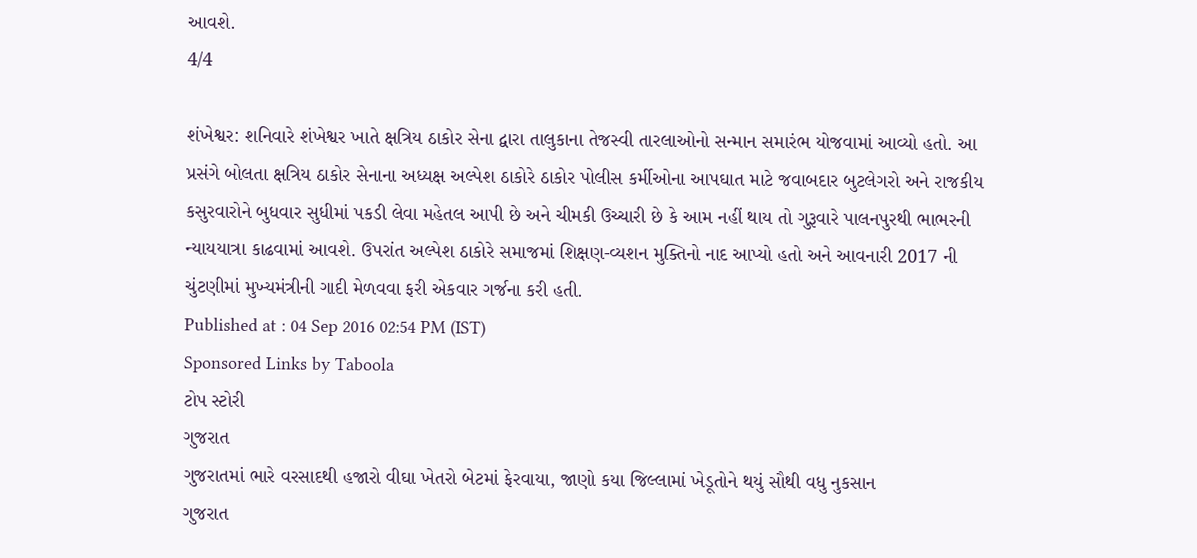આવશે.
4/4

શંખેશ્વર: શનિવારે શંખેશ્વર ખાતે ક્ષત્રિય ઠાકોર સેના દ્વારા તાલુકાના તેજસ્વી તારલાઓનો સન્માન સમારંભ યોજવામાં આવ્યો હતો. આ પ્રસંગે બોલતા ક્ષત્રિય ઠાકોર સેનાના અધ્યક્ષ અલ્પેશ ઠાકોરે ઠાકોર પોલીસ કર્મીઓના આપઘાત માટે જવાબદાર બુટલેગરો અને રાજકીય કસુરવારોને બુધવાર સુધીમાં પકડી લેવા મહેતલ આપી છે અને ચીમકી ઉચ્ચારી છે કે આમ નહીં થાય તો ગુરૂવારે પાલનપુરથી ભાભરની ન્યાયયાત્રા કાઢવામાં આવશે. ઉપરાંત અલ્પેશ ઠાકોરે સમાજમાં શિક્ષણ-વ્યશન મુક્તિનો નાદ આપ્યો હતો અને આવનારી 2017 ની ચુંટણીમાં મુખ્યમંત્રીની ગાદી મેળવવા ફરી એકવાર ગર્જના કરી હતી.
Published at : 04 Sep 2016 02:54 PM (IST)
Sponsored Links by Taboola
ટોપ સ્ટોરી
ગુજરાત
ગુજરાતમાં ભારે વરસાદથી હજારો વીઘા ખેતરો બેટમાં ફેરવાયા, જાણો કયા જિલ્લામાં ખેડૂતોને થયું સૌથી વધુ નુકસાન
ગુજરાત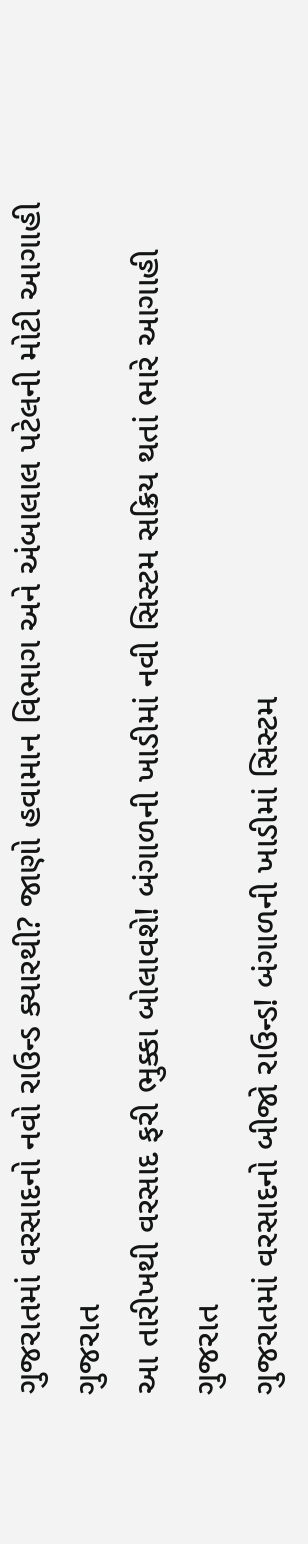ગુજરાતમાં વરસાદનો નવો રાઉન્ડ ક્યારથી? જાણો હવામાન વિભાગ અને અંબાલાલ પટેલની મોટી આગાહી
ગુજરાત
આ તારીખથી વરસાદ ફરી ભુક્કા બોલાવશે! બંગાળની ખાડીમાં નવી સિસ્ટમ સક્રિય થતાં ભારે આગાહી
ગુજરાત
ગુજરાતમાં વરસાદનો બીજો રાઉન્ડ! બંગાળની ખાડીમાં સિસ્ટમ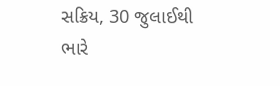સક્રિય, 30 જુલાઈથી ભારે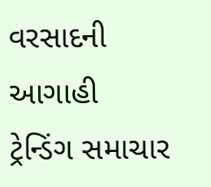વરસાદની આગાહી
ટ્રેન્ડિંગ સમાચાર